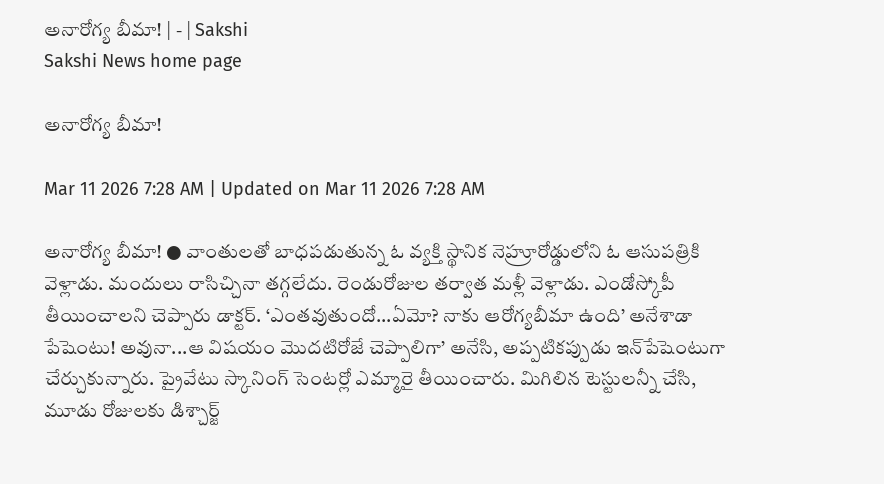అనారోగ్య బీమా! | - | Sakshi
Sakshi News home page

అనారోగ్య బీమా!

Mar 11 2026 7:28 AM | Updated on Mar 11 2026 7:28 AM

అనారోగ్య బీమా! ● వాంతులతో బాధపడుతున్న ఓ వ్యక్తి స్థానిక నెహ్రూరోడ్డులోని ఓ ఆసుపత్రికి వెళ్లాడు. మందులు రాసిచ్చినా తగ్గలేదు. రెండురోజుల తర్వాత మళ్లీ వెళ్లాడు. ఎండోస్కోపీ తీయించాలని చెప్పారు డాక్టర్‌. ‘ఎంతవుతుందో...ఏమో? నాకు ఆరోగ్యబీమా ఉంది’ అనేశాడా పేషెంటు! అవునా...ఆ విషయం మొదటిరోజే చెప్పాలిగా’ అనేసి, అప్పటికప్పుడు ఇన్‌పేషెంటుగా చేర్చుకున్నారు. ప్రైవేటు స్కానింగ్‌ సెంటర్లో ఎమ్మారై తీయించారు. మిగిలిన టెస్టులన్నీ చేసి, మూడు రోజులకు డిశ్చార్జ్‌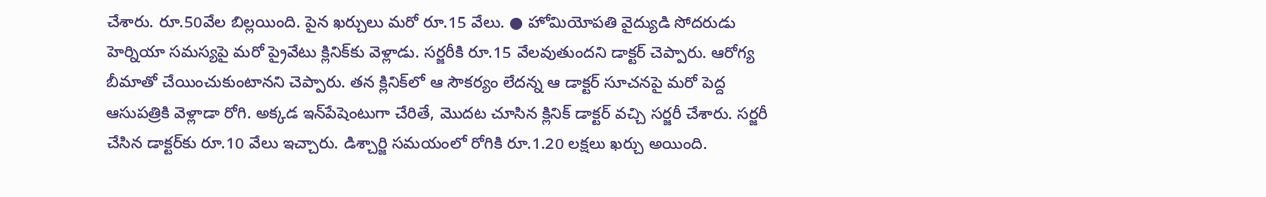చేశారు. రూ.50వేల బిల్లయింది. పైన ఖర్చులు మరో రూ.15 వేలు. ● హోమియోపతి వైద్యుడి సోదరుడు హెర్నియా సమస్యపై మరో ప్రైవేటు క్లినిక్‌కు వెళ్లాడు. సర్జరీకి రూ.15 వేలవుతుందని డాక్టర్‌ చెప్పారు. ఆరోగ్య బీమాతో చేయించుకుంటానని చెప్పారు. తన క్లినిక్‌లో ఆ సౌకర్యం లేదన్న ఆ డాక్టర్‌ సూచనపై మరో పెద్ద ఆసుపత్రికి వెళ్లాడా రోగి. అక్కడ ఇన్‌పేషెంటుగా చేరితే, మొదట చూసిన క్లినిక్‌ డాక్టర్‌ వచ్చి సర్జరీ చేశారు. సర్జరీ చేసిన డాక్టర్‌కు రూ.10 వేలు ఇచ్చారు. డిశ్చార్జి సమయంలో రోగికి రూ.1.20 లక్షలు ఖర్చు అయింది.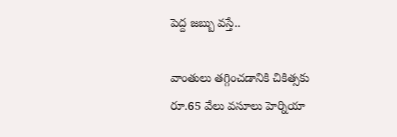పెద్ద జబ్బు వస్తే..

వాంతులు తగ్గించడానికి చికిత్సకు రూ.65 వేలు వసూలు హెర్నియా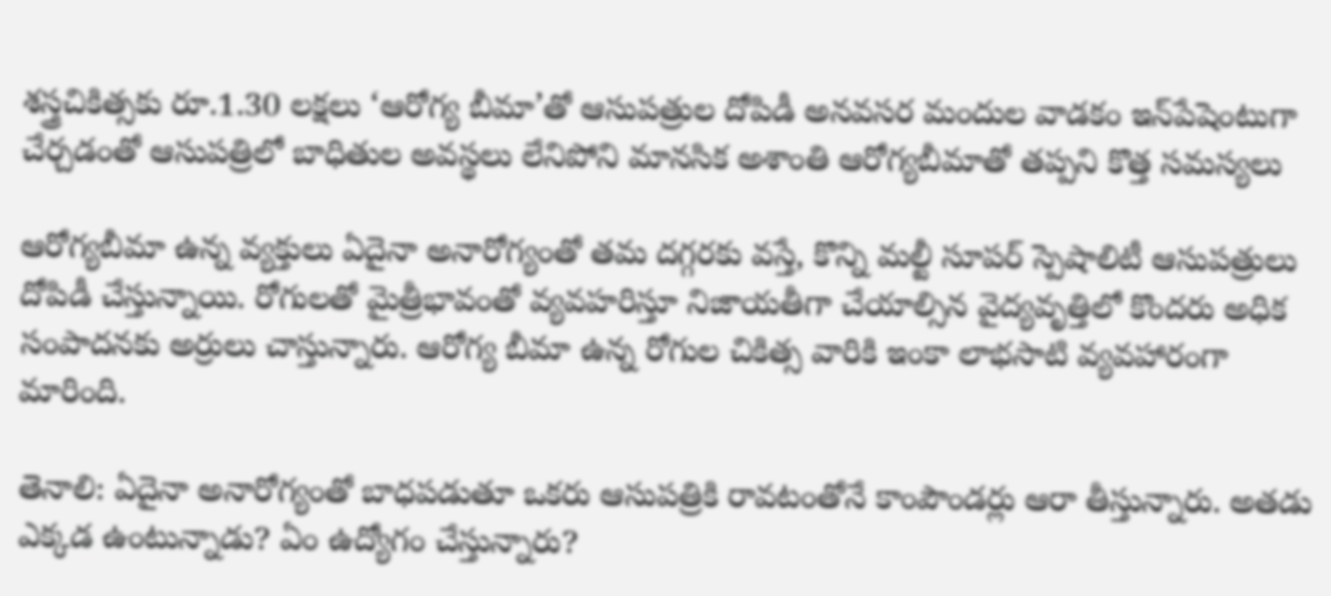శస్త్రచికిత్సకు రూ.1.30 లక్షలు ‘ఆరోగ్య బీమా’తో ఆసుపత్రుల దోపిడీ అనవసర మందుల వాడకం ఇన్‌పేషెంటుగా చేర్చడంతో ఆసుపత్రిలో బాధితుల అవస్థలు లేనిపోని మానసిక అశాంతి ఆరోగ్యబీమాతో తప్పని కొత్త సమస్యలు

ఆరోగ్యబీమా ఉన్న వ్యక్తులు ఏదైనా అనారోగ్యంతో తమ దగ్గరకు వస్తే, కొన్ని మల్టీ సూపర్‌ స్పెషాలిటీ ఆసుపత్రులు దోపిడీ చేస్తున్నాయి. రోగులతో మైత్రీభావంతో వ్యవహరిస్తూ నిజాయతీగా చేయాల్సిన వైద్యవృత్తిలో కొందరు అధిక సంపాదనకు అర్రులు చాస్తున్నారు. ఆరోగ్య బీమా ఉన్న రోగుల చికిత్స వారికి ఇంకా లాభసాటి వ్యవహారంగా మారింది.

తెనాలి: ఏదైనా అనారోగ్యంతో బాధపడుతూ ఒకరు ఆసుపత్రికి రావటంతోనే కాంపౌండర్లు ఆరా తీస్తున్నారు. అతడు ఎక్కడ ఉంటున్నాడు? ఏం ఉద్యోగం చేస్తున్నారు?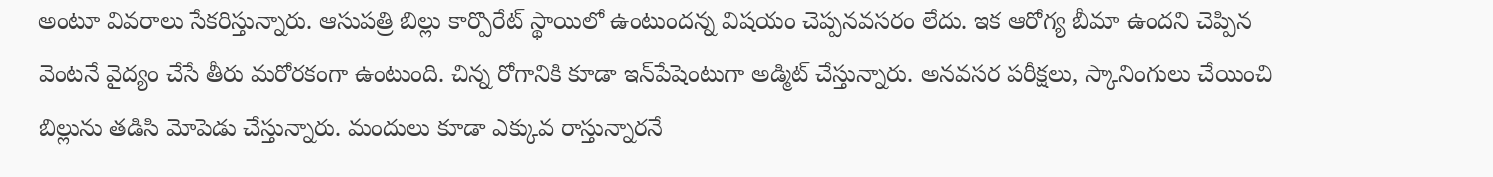అంటూ వివరాలు సేకరిస్తున్నారు. ఆసుపత్రి బిల్లు కార్పొరేట్‌ స్థాయిలో ఉంటుందన్న విషయం చెప్పనవసరం లేదు. ఇక ఆరోగ్య బీమా ఉందని చెప్పిన వెంటనే వైద్యం చేసే తీరు మరోరకంగా ఉంటుంది. చిన్న రోగానికి కూడా ఇన్‌పేషెంటుగా అడ్మిట్‌ చేస్తున్నారు. అనవసర పరీక్షలు, స్కానింగులు చేయించి బిల్లును తడిసి మోపెడు చేస్తున్నారు. మందులు కూడా ఎక్కువ రాస్తున్నారనే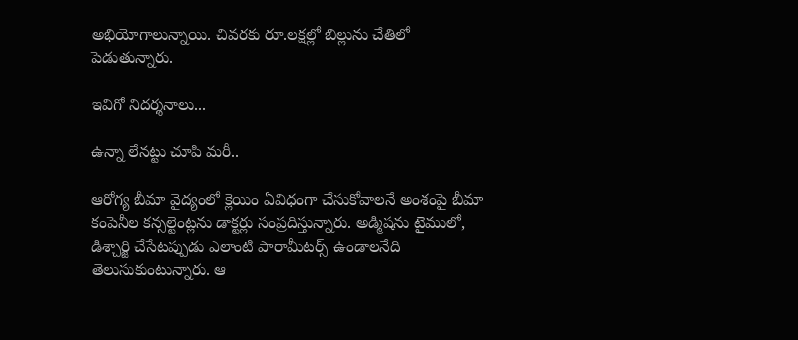అభియోగాలున్నాయి. చివరకు రూ.లక్షల్లో బిల్లును చేతిలో పెడుతున్నారు.

ఇవిగో నిదర్శనాలు...

ఉన్నా లేనట్టు చూపి మరీ..

ఆరోగ్య బీమా వైద్యంలో క్లెయిం ఏవిధంగా చేసుకోవాలనే అంశంపై బీమా కంపెనీల కన్సల్టెంట్లను డాక్టర్లు సంప్రదిస్తున్నారు. అడ్మిషను టైములో, డిశ్చార్జి చేసేటప్పుడు ఎలాంటి పారామీటర్స్‌ ఉండాలనేది తెలుసుకుంటున్నారు. ఆ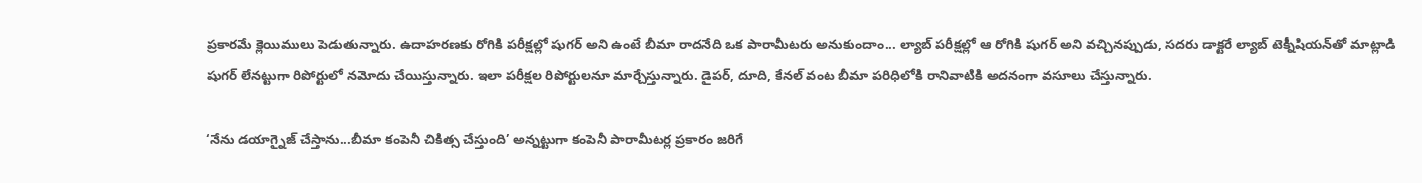ప్రకారమే క్లెయిములు పెడుతున్నారు. ఉదాహరణకు రోగికి పరీక్షల్లో షుగర్‌ అని ఉంటే బీమా రాదనేది ఒక పారామీటరు అనుకుందాం... ల్యాబ్‌ పరీక్షల్లో ఆ రోగికి షుగర్‌ అని వచ్చినప్పుడు, సదరు డాక్టరే ల్యాబ్‌ టెక్నీషియన్‌తో మాట్లాడి షుగర్‌ లేనట్టుగా రిపోర్టులో నమోదు చేయిస్తున్నారు. ఇలా పరీక్షల రిపోర్టులనూ మార్చేస్తున్నారు. డైపర్‌, దూది, కేనల్‌ వంట బీమా పరిధిలోకి రానివాటికి అదనంగా వసూలు చేస్తున్నారు.

‘నేను డయాగ్నైజ్‌ చేస్తాను...బీమా కంపెనీ చికిత్స చేస్తుంది’ అన్నట్టుగా కంపెనీ పారామీటర్ల ప్రకారం జరిగే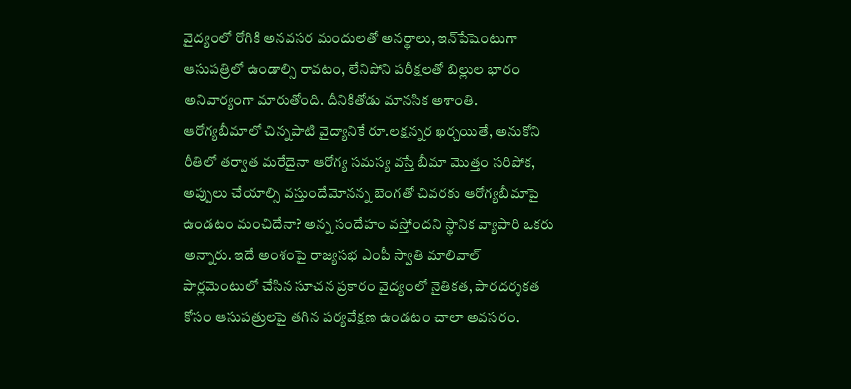వైద్యంలో రోగికి అనవసర మందులతో అనర్థాలు, ఇన్‌పేషెంటుగా ఆసుపత్రిలో ఉండాల్సి రావటం, లేనిపోని పరీక్షలతో బిల్లుల భారం అనివార్యంగా మారుతోంది. దీనికితోడు మానసిక అశాంతి. ఆరోగ్యబీమాలో చిన్నపాటి వైద్యానికే రూ.లక్షన్నర ఖర్చయితే, అనుకోని రీతిలో తర్వాత మరేదైనా ఆరోగ్య సమస్య వస్తే బీమా మొత్తం సరిపోక, అప్పులు చేయాల్సి వస్తుందేమోనన్న బెంగతో చివరకు ఆరోగ్యబీమాపై ఉండటం మంచిదేనా? అన్న సందేహం వస్తోందని స్థానిక వ్యాపారి ఒకరు అన్నారు. ఇదే అంశంపై రాజ్యసభ ఎంపీ స్వాతి మాలివాల్‌ పార్లమెంటులో చేసిన సూచన ప్రకారం వైద్యంలో నైతికత, పారదర్శకత కోసం ఆసుపత్రులపై తగిన పర్యవేక్షణ ఉండటం చాలా అవసరం.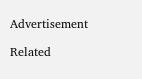Advertisement

Related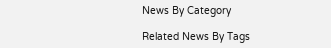News By Category

Related News By Tags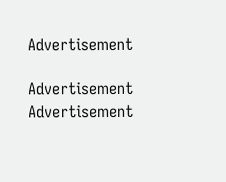Advertisement

Advertisement
Advertisement